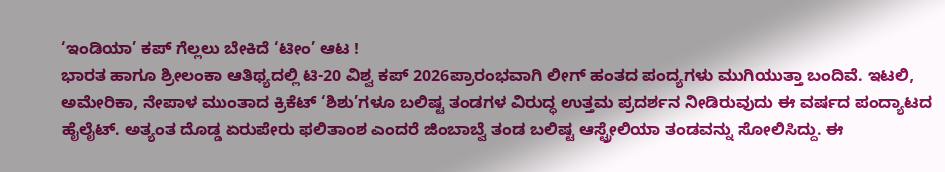‘ಇಂಡಿಯಾ’ ಕಪ್ ಗೆಲ್ಲಲು ಬೇಕಿದೆ ‘ಟೀಂ’ ಆಟ !
ಭಾರತ ಹಾಗೂ ಶ್ರೀಲಂಕಾ ಆತಿಥ್ಯದಲ್ಲಿ ಟಿ-20 ವಿಶ್ವ ಕಪ್ 2026ಪ್ರಾರಂಭವಾಗಿ ಲೀಗ್ ಹಂತದ ಪಂದ್ಯಗಳು ಮುಗಿಯುತ್ತಾ ಬಂದಿವೆ. ಇಟಲಿ, ಅಮೇರಿಕಾ, ನೇಪಾಳ ಮುಂತಾದ ಕ್ರಿಕೆಟ್ ‘ಶಿಶು’ಗಳೂ ಬಲಿಷ್ಟ ತಂಡಗಳ ವಿರುದ್ಧ ಉತ್ತಮ ಪ್ರದರ್ಶನ ನೀಡಿರುವುದು ಈ ವರ್ಷದ ಪಂದ್ಯಾಟದ ಹೈಲೈಟ್. ಅತ್ಯಂತ ದೊಡ್ಡ ಏರುಪೇರು ಫಲಿತಾಂಶ ಎಂದರೆ ಜಿಂಬಾಬ್ವೆ ತಂಡ ಬಲಿಷ್ಟ ಆಸ್ಟ್ರೇಲಿಯಾ ತಂಡವನ್ನು ಸೋಲಿಸಿದ್ದು. ಈ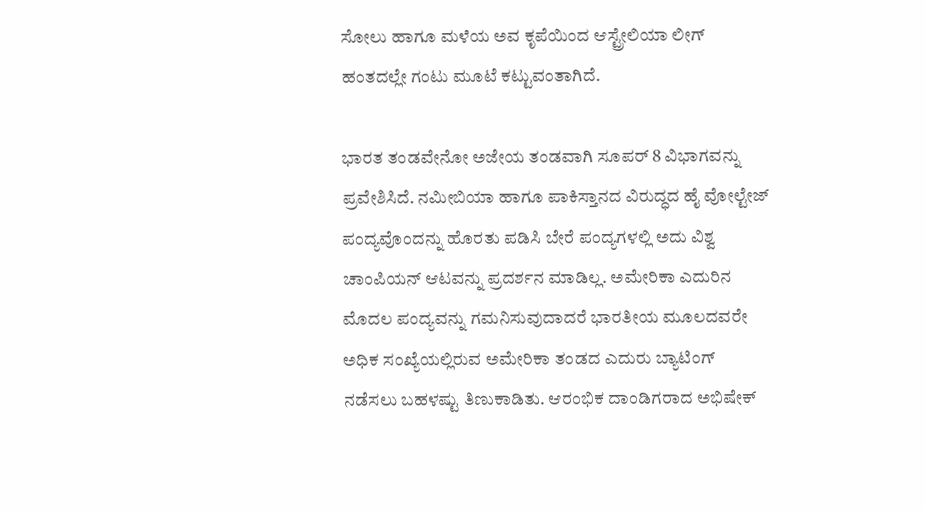ಸೋಲು ಹಾಗೂ ಮಳೆಯ ಅವ ಕೃಪೆಯಿಂದ ಆಸ್ಟ್ರೇಲಿಯಾ ಲೀಗ್ ಹಂತದಲ್ಲೇ ಗಂಟು ಮೂಟೆ ಕಟ್ಟುವಂತಾಗಿದೆ.

ಭಾರತ ತಂಡವೇನೋ ಅಜೇಯ ತಂಡವಾಗಿ ಸೂಪರ್ 8 ವಿಭಾಗವನ್ನು ಪ್ರವೇಶಿಸಿದೆ. ನಮೀಬಿಯಾ ಹಾಗೂ ಪಾಕಿಸ್ತಾನದ ವಿರುದ್ಧದ ಹೈ ವೋಲ್ಟೇಜ್ ಪಂದ್ಯವೊಂದನ್ನು ಹೊರತು ಪಡಿಸಿ ಬೇರೆ ಪಂದ್ಯಗಳಲ್ಲಿ ಅದು ವಿಶ್ವ ಚಾಂಪಿಯನ್ ಆಟವನ್ನು ಪ್ರದರ್ಶನ ಮಾಡಿಲ್ಲ. ಅಮೇರಿಕಾ ಎದುರಿನ ಮೊದಲ ಪಂದ್ಯವನ್ನು ಗಮನಿಸುವುದಾದರೆ ಭಾರತೀಯ ಮೂಲದವರೇ ಅಧಿಕ ಸಂಖ್ಯೆಯಲ್ಲಿರುವ ಅಮೇರಿಕಾ ತಂಡದ ಎದುರು ಬ್ಯಾಟಿಂಗ್ ನಡೆಸಲು ಬಹಳಷ್ಟು ತಿಣುಕಾಡಿತು. ಆರಂಭಿಕ ದಾಂಡಿಗರಾದ ಅಭಿಷೇಕ್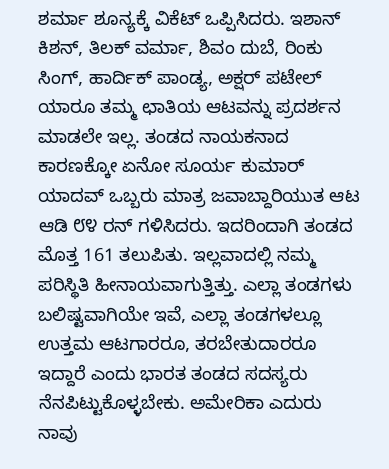ಶರ್ಮಾ ಶೂನ್ಯಕ್ಕೆ ವಿಕೆಟ್ ಒಪ್ಪಿಸಿದರು. ಇಶಾನ್ ಕಿಶನ್, ತಿಲಕ್ ವರ್ಮಾ, ಶಿವಂ ದುಬೆ, ರಿಂಕು ಸಿಂಗ್, ಹಾರ್ದಿಕ್ ಪಾಂಡ್ಯ, ಅಕ್ಷರ್ ಪಟೇಲ್ ಯಾರೂ ತಮ್ಮ ಛಾತಿಯ ಆಟವನ್ನು ಪ್ರದರ್ಶನ ಮಾಡಲೇ ಇಲ್ಲ. ತಂಡದ ನಾಯಕನಾದ ಕಾರಣಕ್ಕೋ ಏನೋ ಸೂರ್ಯ ಕುಮಾರ್ ಯಾದವ್ ಒಬ್ಬರು ಮಾತ್ರ ಜವಾಬ್ದಾರಿಯುತ ಆಟ ಆಡಿ ೮೪ ರನ್ ಗಳಿಸಿದರು. ಇದರಿಂದಾಗಿ ತಂಡದ ಮೊತ್ತ 161 ತಲುಪಿತು. ಇಲ್ಲವಾದಲ್ಲಿ ನಮ್ಮ ಪರಿಸ್ಥಿತಿ ಹೀನಾಯವಾಗುತ್ತಿತ್ತು. ಎಲ್ಲಾ ತಂಡಗಳು ಬಲಿಷ್ಟವಾಗಿಯೇ ಇವೆ, ಎಲ್ಲಾ ತಂಡಗಳಲ್ಲೂ ಉತ್ತಮ ಆಟಗಾರರೂ, ತರಬೇತುದಾರರೂ ಇದ್ದಾರೆ ಎಂದು ಭಾರತ ತಂಡದ ಸದಸ್ಯರು ನೆನಪಿಟ್ಟುಕೊಳ್ಳಬೇಕು. ಅಮೇರಿಕಾ ಎದುರು ನಾವು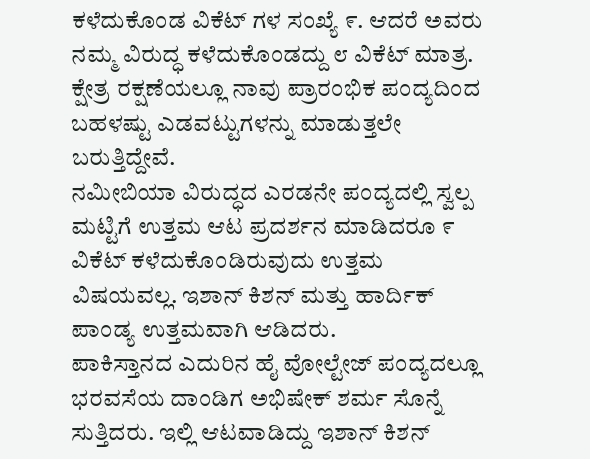ಕಳೆದುಕೊಂಡ ವಿಕೆಟ್ ಗಳ ಸಂಖ್ಯೆ ೯. ಆದರೆ ಅವರು ನಮ್ಮ ವಿರುದ್ಧ ಕಳೆದುಕೊಂಡದ್ದು ೮ ವಿಕೆಟ್ ಮಾತ್ರ. ಕ್ಷೇತ್ರ ರಕ್ಷಣೆಯಲ್ಲೂ ನಾವು ಪ್ರಾರಂಭಿಕ ಪಂದ್ಯದಿಂದ ಬಹಳಷ್ಟು ಎಡವಟ್ಟುಗಳನ್ನು ಮಾಡುತ್ತಲೇ ಬರುತ್ತಿದ್ದೇವೆ.
ನಮೀಬಿಯಾ ವಿರುದ್ಧದ ಎರಡನೇ ಪಂದ್ಯದಲ್ಲಿ ಸ್ವಲ್ಪ ಮಟ್ಟಿಗೆ ಉತ್ತಮ ಆಟ ಪ್ರದರ್ಶನ ಮಾಡಿದರೂ ೯ ವಿಕೆಟ್ ಕಳೆದುಕೊಂಡಿರುವುದು ಉತ್ತಮ ವಿಷಯವಲ್ಲ. ಇಶಾನ್ ಕಿಶನ್ ಮತ್ತು ಹಾರ್ದಿಕ್ ಪಾಂಡ್ಯ ಉತ್ತಮವಾಗಿ ಆಡಿದರು.
ಪಾಕಿಸ್ತಾನದ ಎದುರಿನ ಹೈ ವೋಲ್ಟೇಜ್ ಪಂದ್ಯದಲ್ಲೂ ಭರವಸೆಯ ದಾಂಡಿಗ ಅಭಿಷೇಕ್ ಶರ್ಮ ಸೊನ್ನೆ ಸುತ್ತಿದರು. ಇಲ್ಲಿ ಆಟವಾಡಿದ್ದು ಇಶಾನ್ ಕಿಶನ್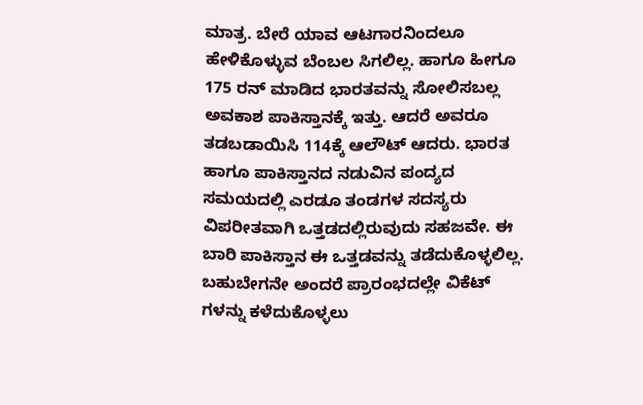ಮಾತ್ರ. ಬೇರೆ ಯಾವ ಆಟಗಾರನಿಂದಲೂ ಹೇಳಿಕೊಳ್ಳುವ ಬೆಂಬಲ ಸಿಗಲಿಲ್ಲ. ಹಾಗೂ ಹೀಗೂ 175 ರನ್ ಮಾಡಿದ ಭಾರತವನ್ನು ಸೋಲಿಸಬಲ್ಲ ಅವಕಾಶ ಪಾಕಿಸ್ತಾನಕ್ಕೆ ಇತ್ತು. ಆದರೆ ಅವರೂ ತಡಬಡಾಯಿಸಿ 114ಕ್ಕೆ ಆಲೌಟ್ ಆದರು. ಭಾರತ ಹಾಗೂ ಪಾಕಿಸ್ತಾನದ ನಡುವಿನ ಪಂದ್ಯದ ಸಮಯದಲ್ಲಿ ಎರಡೂ ತಂಡಗಳ ಸದಸ್ಯರು ವಿಪರೀತವಾಗಿ ಒತ್ತಡದಲ್ಲಿರುವುದು ಸಹಜವೇ. ಈ ಬಾರಿ ಪಾಕಿಸ್ತಾನ ಈ ಒತ್ತಡವನ್ನು ತಡೆದುಕೊಳ್ಳಲಿಲ್ಲ. ಬಹುಬೇಗನೇ ಅಂದರೆ ಪ್ರಾರಂಭದಲ್ಲೇ ವಿಕೆಟ್ ಗಳನ್ನು ಕಳೆದುಕೊಳ್ಳಲು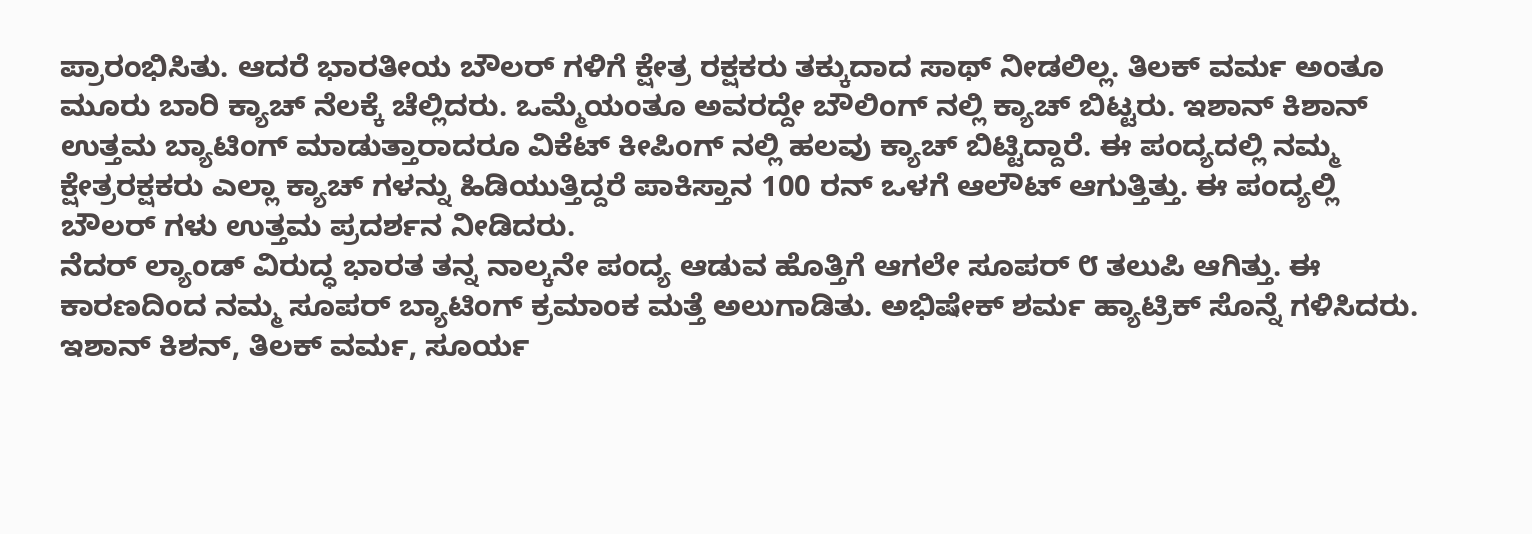ಪ್ರಾರಂಭಿಸಿತು. ಆದರೆ ಭಾರತೀಯ ಬೌಲರ್ ಗಳಿಗೆ ಕ್ಷೇತ್ರ ರಕ್ಷಕರು ತಕ್ಕುದಾದ ಸಾಥ್ ನೀಡಲಿಲ್ಲ. ತಿಲಕ್ ವರ್ಮ ಅಂತೂ ಮೂರು ಬಾರಿ ಕ್ಯಾಚ್ ನೆಲಕ್ಕೆ ಚೆಲ್ಲಿದರು. ಒಮ್ಮೆಯಂತೂ ಅವರದ್ದೇ ಬೌಲಿಂಗ್ ನಲ್ಲಿ ಕ್ಯಾಚ್ ಬಿಟ್ಟರು. ಇಶಾನ್ ಕಿಶಾನ್ ಉತ್ತಮ ಬ್ಯಾಟಿಂಗ್ ಮಾಡುತ್ತಾರಾದರೂ ವಿಕೆಟ್ ಕೀಪಿಂಗ್ ನಲ್ಲಿ ಹಲವು ಕ್ಯಾಚ್ ಬಿಟ್ಟಿದ್ದಾರೆ. ಈ ಪಂದ್ಯದಲ್ಲಿ ನಮ್ಮ ಕ್ಷೇತ್ರರಕ್ಷಕರು ಎಲ್ಲಾ ಕ್ಯಾಚ್ ಗಳನ್ನು ಹಿಡಿಯುತ್ತಿದ್ದರೆ ಪಾಕಿಸ್ತಾನ 100 ರನ್ ಒಳಗೆ ಆಲೌಟ್ ಆಗುತ್ತಿತ್ತು. ಈ ಪಂದ್ಯಲ್ಲಿ ಬೌಲರ್ ಗಳು ಉತ್ತಮ ಪ್ರದರ್ಶನ ನೀಡಿದರು.
ನೆದರ್ ಲ್ಯಾಂಡ್ ವಿರುದ್ಧ ಭಾರತ ತನ್ನ ನಾಲ್ಕನೇ ಪಂದ್ಯ ಆಡುವ ಹೊತ್ತಿಗೆ ಆಗಲೇ ಸೂಪರ್ ೮ ತಲುಪಿ ಆಗಿತ್ತು. ಈ ಕಾರಣದಿಂದ ನಮ್ಮ ಸೂಪರ್ ಬ್ಯಾಟಿಂಗ್ ಕ್ರಮಾಂಕ ಮತ್ತೆ ಅಲುಗಾಡಿತು. ಅಭಿಷೇಕ್ ಶರ್ಮ ಹ್ಯಾಟ್ರಿಕ್ ಸೊನ್ನೆ ಗಳಿಸಿದರು. ಇಶಾನ್ ಕಿಶನ್, ತಿಲಕ್ ವರ್ಮ, ಸೂರ್ಯ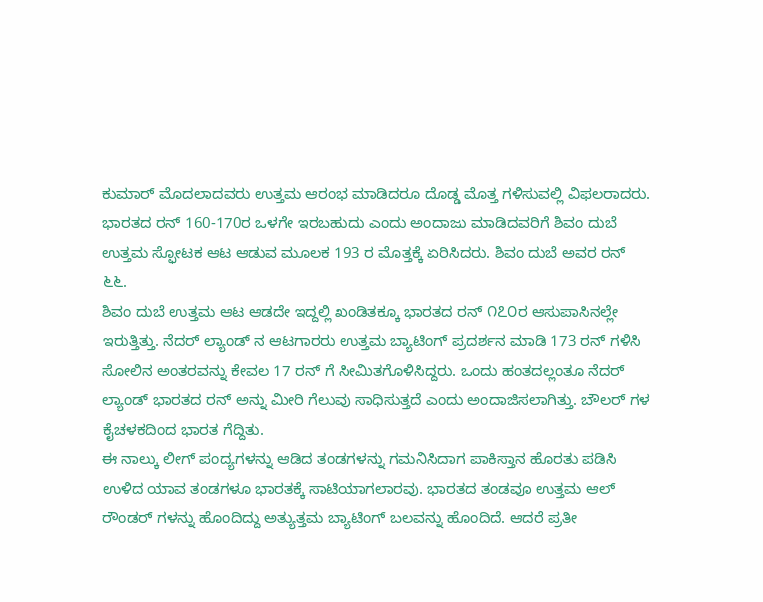ಕುಮಾರ್ ಮೊದಲಾದವರು ಉತ್ತಮ ಆರಂಭ ಮಾಡಿದರೂ ದೊಡ್ಡ ಮೊತ್ತ ಗಳಿಸುವಲ್ಲಿ ವಿಫಲರಾದರು. ಭಾರತದ ರನ್ 160-170ರ ಒಳಗೇ ಇರಬಹುದು ಎಂದು ಅಂದಾಜು ಮಾಡಿದವರಿಗೆ ಶಿವಂ ದುಬೆ ಉತ್ತಮ ಸ್ಫೋಟಕ ಆಟ ಆಡುವ ಮೂಲಕ 193 ರ ಮೊತ್ತಕ್ಕೆ ಏರಿಸಿದರು. ಶಿವಂ ದುಬೆ ಅವರ ರನ್ ೬೬.
ಶಿವಂ ದುಬೆ ಉತ್ತಮ ಆಟ ಆಡದೇ ಇದ್ದಲ್ಲಿ ಖಂಡಿತಕ್ಕೂ ಭಾರತದ ರನ್ ೧೭೦ರ ಆಸುಪಾಸಿನಲ್ಲೇ ಇರುತ್ತಿತ್ತು. ನೆದರ್ ಲ್ಯಾಂಡ್ ನ ಆಟಗಾರರು ಉತ್ತಮ ಬ್ಯಾಟಿಂಗ್ ಪ್ರದರ್ಶನ ಮಾಡಿ 173 ರನ್ ಗಳಿಸಿ ಸೋಲಿನ ಅಂತರವನ್ನು ಕೇವಲ 17 ರನ್ ಗೆ ಸೀಮಿತಗೊಳಿಸಿದ್ದರು. ಒಂದು ಹಂತದಲ್ಲಂತೂ ನೆದರ್ ಲ್ಯಾಂಡ್ ಭಾರತದ ರನ್ ಅನ್ನು ಮೀರಿ ಗೆಲುವು ಸಾಧಿಸುತ್ತದೆ ಎಂದು ಅಂದಾಜಿಸಲಾಗಿತ್ತು. ಬೌಲರ್ ಗಳ ಕೈಚಳಕದಿಂದ ಭಾರತ ಗೆದ್ದಿತು.
ಈ ನಾಲ್ಕು ಲೀಗ್ ಪಂದ್ಯಗಳನ್ನು ಆಡಿದ ತಂಡಗಳನ್ನು ಗಮನಿಸಿದಾಗ ಪಾಕಿಸ್ತಾನ ಹೊರತು ಪಡಿಸಿ ಉಳಿದ ಯಾವ ತಂಡಗಳೂ ಭಾರತಕ್ಕೆ ಸಾಟಿಯಾಗಲಾರವು. ಭಾರತದ ತಂಡವೂ ಉತ್ತಮ ಆಲ್ ರೌಂಡರ್ ಗಳನ್ನು ಹೊಂದಿದ್ದು ಅತ್ಯುತ್ತಮ ಬ್ಯಾಟಿಂಗ್ ಬಲವನ್ನು ಹೊಂದಿದೆ. ಆದರೆ ಪ್ರತೀ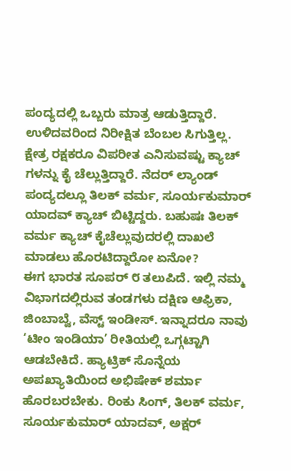ಪಂದ್ಯದಲ್ಲಿ ಒಬ್ಬರು ಮಾತ್ರ ಆಡುತ್ತಿದ್ದಾರೆ. ಉಳಿದವರಿಂದ ನಿರೀಕ್ಷಿತ ಬೆಂಬಲ ಸಿಗುತ್ತಿಲ್ಲ. ಕ್ಷೇತ್ರ ರಕ್ಷಕರೂ ವಿಪರೀತ ಎನಿಸುವಷ್ಟು ಕ್ಯಾಚ್ ಗಳನ್ನು ಕೈ ಚೆಲ್ಲುತ್ತಿದ್ದಾರೆ. ನೆದರ್ ಲ್ಯಾಂಡ್ ಪಂದ್ಯದಲ್ಲೂ ತಿಲಕ್ ವರ್ಮ, ಸೂರ್ಯಕುಮಾರ್ ಯಾದವ್ ಕ್ಯಾಚ್ ಬಿಟ್ಟಿದ್ದರು. ಬಹುಷಃ ತಿಲಕ್ ವರ್ಮ ಕ್ಯಾಚ್ ಕೈಚೆಲ್ಲುವುದರಲ್ಲಿ ದಾಖಲೆ ಮಾಡಲು ಹೊರಟಿದ್ದಾರೋ ಏನೋ?
ಈಗ ಭಾರತ ಸೂಪರ್ ೮ ತಲುಪಿದೆ. ಇಲ್ಲಿ ನಮ್ಮ ವಿಭಾಗದಲ್ಲಿರುವ ತಂಡಗಳು ದಕ್ಷಿಣ ಆಫ್ರಿಕಾ, ಜಿಂಬಾಬ್ವೆ, ವೆಸ್ಟ್ ಇಂಡೀಸ್. ಇನ್ನಾದರೂ ನಾವು ‘ಟೀಂ ಇಂಡಿಯಾ’ ರೀತಿಯಲ್ಲಿ ಒಗ್ಗಟ್ಟಾಗಿ ಆಡಬೇಕಿದೆ. ಹ್ಯಾಟ್ರಿಕ್ ಸೊನ್ನೆಯ ಅಪಖ್ಯಾತಿಯಿಂದ ಅಭಿಷೇಕ್ ಶರ್ಮಾ ಹೊರಬರಬೇಕು. ರಿಂಕು ಸಿಂಗ್, ತಿಲಕ್ ವರ್ಮ, ಸೂರ್ಯಕುಮಾರ್ ಯಾದವ್, ಅಕ್ಷರ್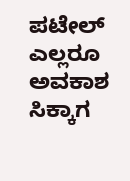ಪಟೇಲ್ ಎಲ್ಲರೂ ಅವಕಾಶ ಸಿಕ್ಕಾಗ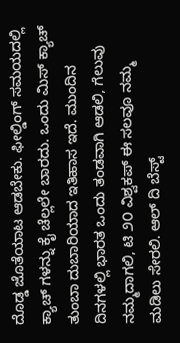ದೊಡ್ಡ ಜೊತೆಯಾಟ ಆಡಬೇಕು. ಫೀಲ್ಡಿಂಗ್ ಸಮಯದಲ್ಲಿ ಕ್ಯಾಚ್ ಗಳನ್ನು ಕೈ ಚೆಲ್ಲಲೇ ಬಾರದು. ಒಂದು ಮಿಸ್ ಕ್ಯಾಚ್ ತುಂಬಾ ದುಬಾರಿಯಾದ ಇತಿಹಾಸ ಇದೆ. ಮುಂದಿನ ದಿನಗಳಲ್ಲಿ ಭಾರತ ಒಂದು ತಂಡವಾಗಿ ಆಡಲಿ, ಗೆಲುವು ನಮ್ಮದಾಗಲಿ, ಟಿ ೨೦ ವಿಶ್ವಕಪ್ ಈ ಸಲವೂ ನಮ್ಮ ಮಡಿಲು ಸೇರಲಿ. ಆಲ್ ದಿ ಬೆಸ್ಟ್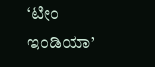‘ಟೀಂ ಇಂಡಿಯಾ’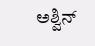ಅಶ್ವಿನ್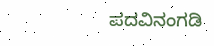ಪದವಿನಂಗಡಿ